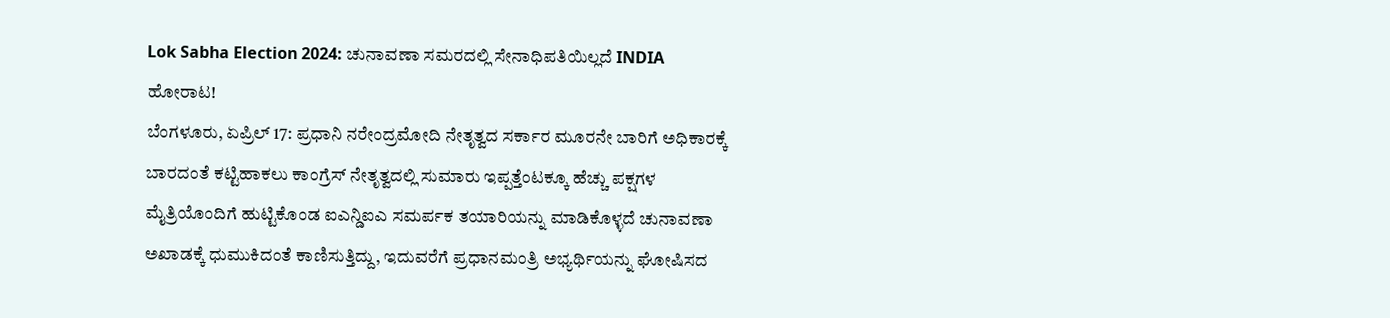Lok Sabha Election 2024: ಚುನಾವಣಾ ಸಮರದಲ್ಲಿ ಸೇನಾಧಿಪತಿಯಿಲ್ಲದೆ INDIA ಹೋರಾಟ!
ಬೆಂಗಳೂರು, ಏಪ್ರಿಲ್ 17: ಪ್ರಧಾನಿ ನರೇಂದ್ರಮೋದಿ ನೇತೃತ್ವದ ಸರ್ಕಾರ ಮೂರನೇ ಬಾರಿಗೆ ಅಧಿಕಾರಕ್ಕೆ ಬಾರದಂತೆ ಕಟ್ಟಿಹಾಕಲು ಕಾಂಗ್ರೆಸ್ ನೇತೃತ್ವದಲ್ಲಿ ಸುಮಾರು ಇಪ್ಪತ್ತೆಂಟಕ್ಕೂ ಹೆಚ್ಚು ಪಕ್ಷಗಳ ಮೈತ್ರಿಯೊಂದಿಗೆ ಹುಟ್ಟಿಕೊಂಡ ಐಎನ್ಡಿಐಎ ಸಮರ್ಪಕ ತಯಾರಿಯನ್ನು ಮಾಡಿಕೊಳ್ಳದೆ ಚುನಾವಣಾ ಅಖಾಡಕ್ಕೆ ಧುಮುಕಿದಂತೆ ಕಾಣಿಸುತ್ತಿದ್ದು, ಇದುವರೆಗೆ ಪ್ರಧಾನಮಂತ್ರಿ ಅಭ್ಯರ್ಥಿಯನ್ನು ಘೋಷಿಸದ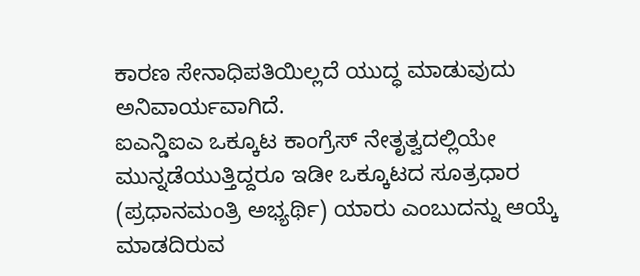ಕಾರಣ ಸೇನಾಧಿಪತಿಯಿಲ್ಲದೆ ಯುದ್ಧ ಮಾಡುವುದು ಅನಿವಾರ್ಯವಾಗಿದೆ.
ಐಎನ್ಡಿಐಎ ಒಕ್ಕೂಟ ಕಾಂಗ್ರೆಸ್ ನೇತೃತ್ವದಲ್ಲಿಯೇ ಮುನ್ನಡೆಯುತ್ತಿದ್ದರೂ ಇಡೀ ಒಕ್ಕೂಟದ ಸೂತ್ರಧಾರ (ಪ್ರಧಾನಮಂತ್ರಿ ಅಭ್ಯರ್ಥಿ) ಯಾರು ಎಂಬುದನ್ನು ಆಯ್ಕೆ ಮಾಡದಿರುವ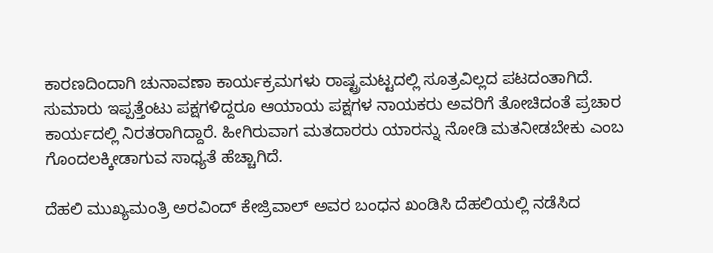ಕಾರಣದಿಂದಾಗಿ ಚುನಾವಣಾ ಕಾರ್ಯಕ್ರಮಗಳು ರಾಷ್ಟ್ರಮಟ್ಟದಲ್ಲಿ ಸೂತ್ರವಿಲ್ಲದ ಪಟದಂತಾಗಿದೆ. ಸುಮಾರು ಇಪ್ಪತ್ತೆಂಟು ಪಕ್ಷಗಳಿದ್ದರೂ ಆಯಾಯ ಪಕ್ಷಗಳ ನಾಯಕರು ಅವರಿಗೆ ತೋಚಿದಂತೆ ಪ್ರಚಾರ ಕಾರ್ಯದಲ್ಲಿ ನಿರತರಾಗಿದ್ದಾರೆ. ಹೀಗಿರುವಾಗ ಮತದಾರರು ಯಾರನ್ನು ನೋಡಿ ಮತನೀಡಬೇಕು ಎಂಬ ಗೊಂದಲಕ್ಕೀಡಾಗುವ ಸಾಧ್ಯತೆ ಹೆಚ್ಚಾಗಿದೆ.

ದೆಹಲಿ ಮುಖ್ಯಮಂತ್ರಿ ಅರವಿಂದ್ ಕೇಜ್ರಿವಾಲ್ ಅವರ ಬಂಧನ ಖಂಡಿಸಿ ದೆಹಲಿಯಲ್ಲಿ ನಡೆಸಿದ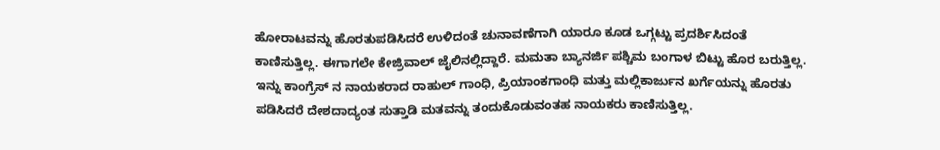ಹೋರಾಟವನ್ನು ಹೊರತುಪಡಿಸಿದರೆ ಉಳಿದಂತೆ ಚುನಾವಣೆಗಾಗಿ ಯಾರೂ ಕೂಡ ಒಗ್ಗಟ್ಟು ಪ್ರದರ್ಶಿಸಿದಂತೆ ಕಾಣಿಸುತ್ತಿಲ್ಲ. ಈಗಾಗಲೇ ಕೇಜ್ರಿವಾಲ್ ಜೈಲಿನಲ್ಲಿದ್ದಾರೆ. ಮಮತಾ ಬ್ಯಾನರ್ಜಿ ಪಶ್ಚಿಮ ಬಂಗಾಳ ಬಿಟ್ಟು ಹೊರ ಬರುತ್ತಿಲ್ಲ. ಇನ್ನು ಕಾಂಗ್ರೆಸ್ ನ ನಾಯಕರಾದ ರಾಹುಲ್ ಗಾಂಧಿ, ಪ್ರಿಯಾಂಕಗಾಂಧಿ ಮತ್ತು ಮಲ್ಲಿಕಾರ್ಜುನ ಖರ್ಗೆಯನ್ನು ಹೊರತು ಪಡಿಸಿದರೆ ದೇಶದಾದ್ಯಂತ ಸುತ್ತಾಡಿ ಮತವನ್ನು ತಂದುಕೊಡುವಂತಹ ನಾಯಕರು ಕಾಣಿಸುತ್ತಿಲ್ಲ.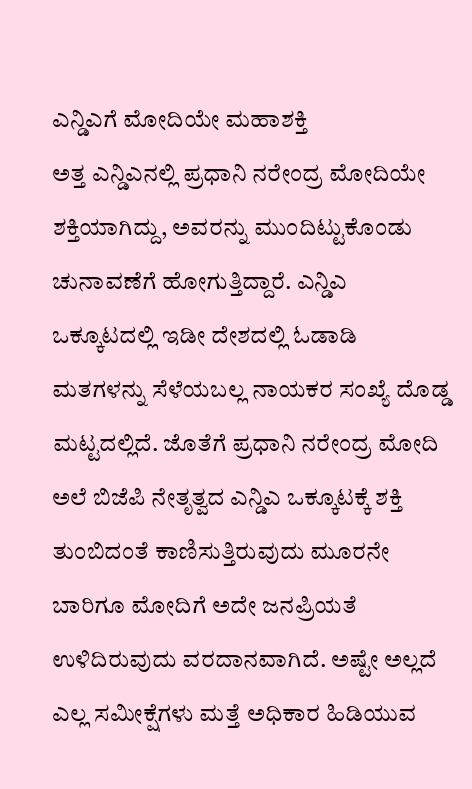ಎನ್ಡಿಎಗೆ ಮೋದಿಯೇ ಮಹಾಶಕ್ತಿ
ಅತ್ತ ಎನ್ಡಿಎನಲ್ಲಿ ಪ್ರಧಾನಿ ನರೇಂದ್ರ ಮೋದಿಯೇ ಶಕ್ತಿಯಾಗಿದ್ದು, ಅವರನ್ನು ಮುಂದಿಟ್ಟುಕೊಂಡು ಚುನಾವಣೆಗೆ ಹೋಗುತ್ತಿದ್ದಾರೆ. ಎನ್ಡಿಎ ಒಕ್ಕೂಟದಲ್ಲಿ ಇಡೀ ದೇಶದಲ್ಲಿ ಓಡಾಡಿ ಮತಗಳನ್ನು ಸೆಳೆಯಬಲ್ಲ ನಾಯಕರ ಸಂಖ್ಯೆ ದೊಡ್ಡ ಮಟ್ಟದಲ್ಲಿದೆ. ಜೊತೆಗೆ ಪ್ರಧಾನಿ ನರೇಂದ್ರ ಮೋದಿ ಅಲೆ ಬಿಜೆಪಿ ನೇತೃತ್ವದ ಎನ್ಡಿಎ ಒಕ್ಕೂಟಕ್ಕೆ ಶಕ್ತಿ ತುಂಬಿದಂತೆ ಕಾಣಿಸುತ್ತಿರುವುದು ಮೂರನೇ ಬಾರಿಗೂ ಮೋದಿಗೆ ಅದೇ ಜನಪ್ರಿಯತೆ ಉಳಿದಿರುವುದು ವರದಾನವಾಗಿದೆ. ಅಷ್ಟೇ ಅಲ್ಲದೆ ಎಲ್ಲ ಸಮೀಕ್ಷೆಗಳು ಮತ್ತೆ ಅಧಿಕಾರ ಹಿಡಿಯುವ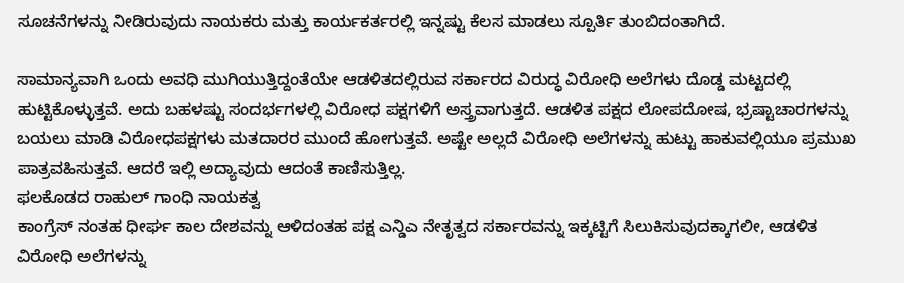ಸೂಚನೆಗಳನ್ನು ನೀಡಿರುವುದು ನಾಯಕರು ಮತ್ತು ಕಾರ್ಯಕರ್ತರಲ್ಲಿ ಇನ್ನಷ್ಟು ಕೆಲಸ ಮಾಡಲು ಸ್ಪೂರ್ತಿ ತುಂಬಿದಂತಾಗಿದೆ.

ಸಾಮಾನ್ಯವಾಗಿ ಒಂದು ಅವಧಿ ಮುಗಿಯುತ್ತಿದ್ದಂತೆಯೇ ಆಡಳಿತದಲ್ಲಿರುವ ಸರ್ಕಾರದ ವಿರುದ್ಧ ವಿರೋಧಿ ಅಲೆಗಳು ದೊಡ್ಡ ಮಟ್ಟದಲ್ಲಿ ಹುಟ್ಟಿಕೊಳ್ಳುತ್ತವೆ. ಅದು ಬಹಳಷ್ಟು ಸಂದರ್ಭಗಳಲ್ಲಿ ವಿರೋಧ ಪಕ್ಷಗಳಿಗೆ ಅಸ್ತ್ರವಾಗುತ್ತದೆ. ಆಡಳಿತ ಪಕ್ಷದ ಲೋಪದೋಷ, ಭ್ರಷ್ಟಾಚಾರಗಳನ್ನು ಬಯಲು ಮಾಡಿ ವಿರೋಧಪಕ್ಷಗಳು ಮತದಾರರ ಮುಂದೆ ಹೋಗುತ್ತವೆ. ಅಷ್ಟೇ ಅಲ್ಲದೆ ವಿರೋಧಿ ಅಲೆಗಳನ್ನು ಹುಟ್ಟು ಹಾಕುವಲ್ಲಿಯೂ ಪ್ರಮುಖ ಪಾತ್ರವಹಿಸುತ್ತವೆ. ಆದರೆ ಇಲ್ಲಿ ಅದ್ಯಾವುದು ಆದಂತೆ ಕಾಣಿಸುತ್ತಿಲ್ಲ.
ಫಲಕೊಡದ ರಾಹುಲ್ ಗಾಂಧಿ ನಾಯಕತ್ವ
ಕಾಂಗ್ರೆಸ್ ನಂತಹ ಧೀರ್ಘ ಕಾಲ ದೇಶವನ್ನು ಆಳಿದಂತಹ ಪಕ್ಷ ಎನ್ಡಿಎ ನೇತೃತ್ವದ ಸರ್ಕಾರವನ್ನು ಇಕ್ಕಟ್ಟಿಗೆ ಸಿಲುಕಿಸುವುದಕ್ಕಾಗಲೀ, ಆಡಳಿತ ವಿರೋಧಿ ಅಲೆಗಳನ್ನು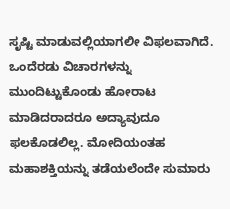ಸೃಷ್ಟಿ ಮಾಡುವಲ್ಲಿಯಾಗಲೀ ವಿಫಲವಾಗಿದೆ. ಒಂದೆರಡು ವಿಚಾರಗಳನ್ನು ಮುಂದಿಟ್ಟುಕೊಂಡು ಹೋರಾಟ ಮಾಡಿದರಾದರೂ ಅದ್ಯಾವುದೂ ಫಲಕೊಡಲಿಲ್ಲ. ಮೋದಿಯಂತಹ ಮಹಾಶಕ್ತಿಯನ್ನು ತಡೆಯಲೆಂದೇ ಸುಮಾರು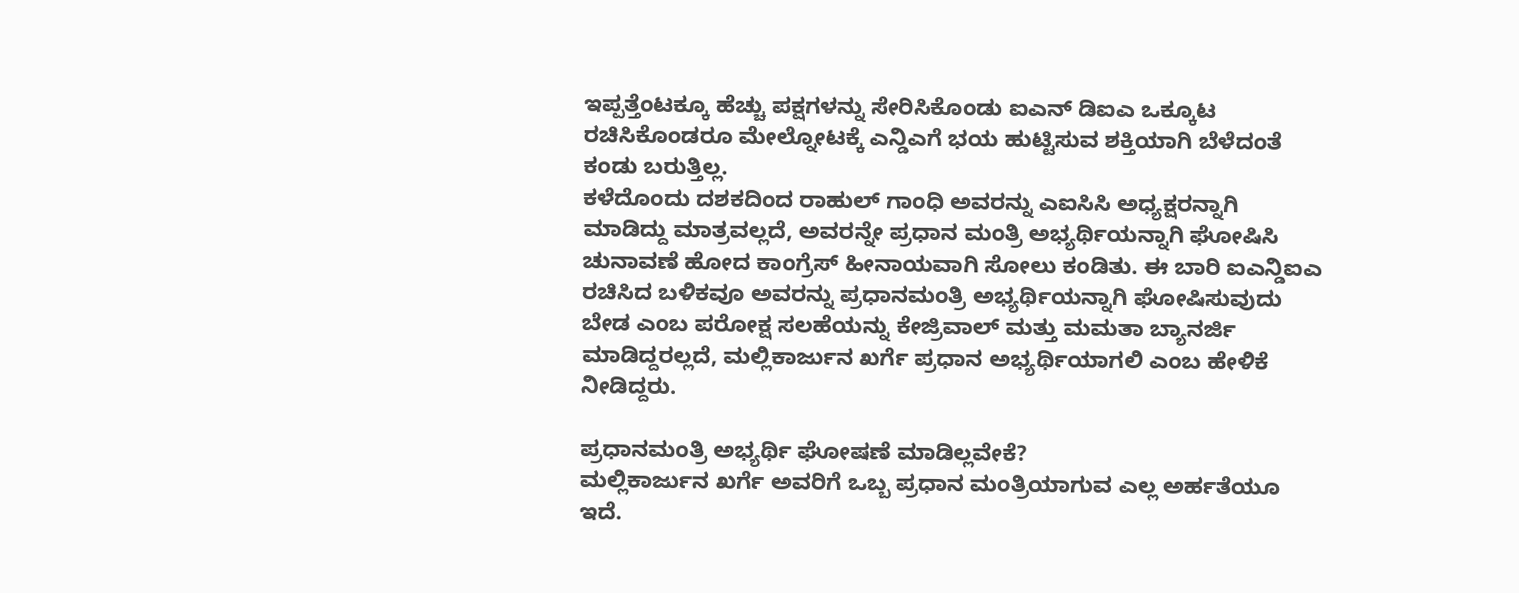ಇಪ್ಪತ್ತೆಂಟಕ್ಕೂ ಹೆಚ್ಚು ಪಕ್ಷಗಳನ್ನು ಸೇರಿಸಿಕೊಂಡು ಐಎನ್ ಡಿಐಎ ಒಕ್ಕೂಟ ರಚಿಸಿಕೊಂಡರೂ ಮೇಲ್ನೋಟಕ್ಕೆ ಎನ್ಡಿಎಗೆ ಭಯ ಹುಟ್ಟಿಸುವ ಶಕ್ತಿಯಾಗಿ ಬೆಳೆದಂತೆ ಕಂಡು ಬರುತ್ತಿಲ್ಲ.
ಕಳೆದೊಂದು ದಶಕದಿಂದ ರಾಹುಲ್ ಗಾಂಧಿ ಅವರನ್ನು ಎಐಸಿಸಿ ಅಧ್ಯಕ್ಷರನ್ನಾಗಿ ಮಾಡಿದ್ದು ಮಾತ್ರವಲ್ಲದೆ, ಅವರನ್ನೇ ಪ್ರಧಾನ ಮಂತ್ರಿ ಅಭ್ಯರ್ಥಿಯನ್ನಾಗಿ ಘೋಷಿಸಿ ಚುನಾವಣೆ ಹೋದ ಕಾಂಗ್ರೆಸ್ ಹೀನಾಯವಾಗಿ ಸೋಲು ಕಂಡಿತು. ಈ ಬಾರಿ ಐಎನ್ಡಿಐಎ ರಚಿಸಿದ ಬಳಿಕವೂ ಅವರನ್ನು ಪ್ರಧಾನಮಂತ್ರಿ ಅಭ್ಯರ್ಥಿಯನ್ನಾಗಿ ಘೋಷಿಸುವುದು ಬೇಡ ಎಂಬ ಪರೋಕ್ಷ ಸಲಹೆಯನ್ನು ಕೇಜ್ರಿವಾಲ್ ಮತ್ತು ಮಮತಾ ಬ್ಯಾನರ್ಜಿ ಮಾಡಿದ್ದರಲ್ಲದೆ, ಮಲ್ಲಿಕಾರ್ಜುನ ಖರ್ಗೆ ಪ್ರಧಾನ ಅಭ್ಯರ್ಥಿಯಾಗಲಿ ಎಂಬ ಹೇಳಿಕೆ ನೀಡಿದ್ದರು.

ಪ್ರಧಾನಮಂತ್ರಿ ಅಭ್ಯರ್ಥಿ ಘೋಷಣೆ ಮಾಡಿಲ್ಲವೇಕೆ?
ಮಲ್ಲಿಕಾರ್ಜುನ ಖರ್ಗೆ ಅವರಿಗೆ ಒಬ್ಬ ಪ್ರಧಾನ ಮಂತ್ರಿಯಾಗುವ ಎಲ್ಲ ಅರ್ಹತೆಯೂ ಇದೆ.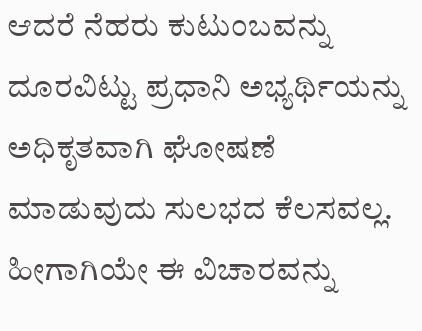ಆದರೆ ನೆಹರು ಕುಟುಂಬವನ್ನು ದೂರವಿಟ್ಟು ಪ್ರಧಾನಿ ಅಭ್ಯರ್ಥಿಯನ್ನು ಅಧಿಕೃತವಾಗಿ ಘೋಷಣೆ ಮಾಡುವುದು ಸುಲಭದ ಕೆಲಸವಲ್ಲ. ಹೀಗಾಗಿಯೇ ಈ ವಿಚಾರವನ್ನು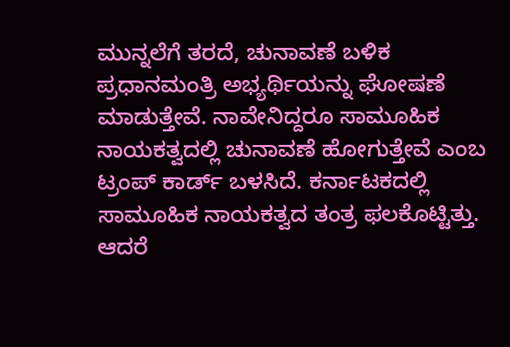ಮುನ್ನಲೆಗೆ ತರದೆ, ಚುನಾವಣೆ ಬಳಿಕ ಪ್ರಧಾನಮಂತ್ರಿ ಅಭ್ಯರ್ಥಿಯನ್ನು ಘೋಷಣೆ ಮಾಡುತ್ತೇವೆ. ನಾವೇನಿದ್ದರೂ ಸಾಮೂಹಿಕ ನಾಯಕತ್ವದಲ್ಲಿ ಚುನಾವಣೆ ಹೋಗುತ್ತೇವೆ ಎಂಬ ಟ್ರಂಪ್ ಕಾರ್ಡ್ ಬಳಸಿದೆ. ಕರ್ನಾಟಕದಲ್ಲಿ ಸಾಮೂಹಿಕ ನಾಯಕತ್ವದ ತಂತ್ರ ಫಲಕೊಟ್ಟಿತ್ತು. ಆದರೆ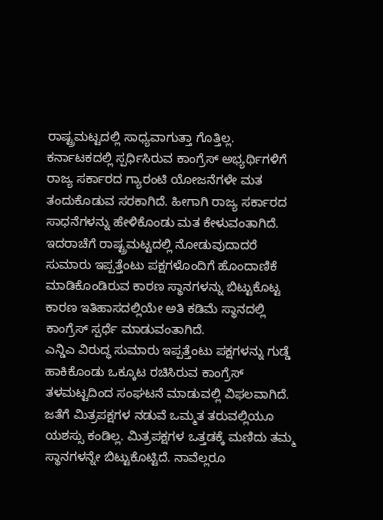ರಾಷ್ಟ್ರಮಟ್ಟದಲ್ಲಿ ಸಾಧ್ಯವಾಗುತ್ತಾ ಗೊತ್ತಿಲ್ಲ.
ಕರ್ನಾಟಕದಲ್ಲಿ ಸ್ಪರ್ಧಿಸಿರುವ ಕಾಂಗ್ರೆಸ್ ಅಭ್ಯರ್ಥಿಗಳಿಗೆ ರಾಜ್ಯ ಸರ್ಕಾರದ ಗ್ಯಾರಂಟಿ ಯೋಜನೆಗಳೇ ಮತ ತಂದುಕೊಡುವ ಸರಕಾಗಿದೆ. ಹೀಗಾಗಿ ರಾಜ್ಯ ಸರ್ಕಾರದ ಸಾಧನೆಗಳನ್ನು ಹೇಳಿಕೊಂಡು ಮತ ಕೇಳುವಂತಾಗಿದೆ. ಇದರಾಚೆಗೆ ರಾಷ್ಟ್ರಮಟ್ಟದಲ್ಲಿ ನೋಡುವುದಾದರೆ ಸುಮಾರು ಇಪ್ಪತ್ತೆಂಟು ಪಕ್ಷಗಳೊಂದಿಗೆ ಹೊಂದಾಣಿಕೆ ಮಾಡಿಕೊಂಡಿರುವ ಕಾರಣ ಸ್ಥಾನಗಳನ್ನು ಬಿಟ್ಟುಕೊಟ್ಟ ಕಾರಣ ಇತಿಹಾಸದಲ್ಲಿಯೇ ಅತಿ ಕಡಿಮೆ ಸ್ಥಾನದಲ್ಲಿ ಕಾಂಗ್ರೆಸ್ ಸ್ಪರ್ಧೆ ಮಾಡುವಂತಾಗಿದೆ.
ಎನ್ಡಿಎ ವಿರುದ್ಧ ಸುಮಾರು ಇಪ್ಪತ್ತೆಂಟು ಪಕ್ಷಗಳನ್ನು ಗುಡ್ಡೆ ಹಾಕಿಕೊಂಡು ಒಕ್ಕೂಟ ರಚಿಸಿರುವ ಕಾಂಗ್ರೆಸ್ ತಳಮಟ್ಟದಿಂದ ಸಂಘಟನೆ ಮಾಡುವಲ್ಲಿ ವಿಫಲವಾಗಿದೆ. ಜತೆಗೆ ಮಿತ್ರಪಕ್ಷಗಳ ನಡುವೆ ಒಮ್ಮತ ತರುವಲ್ಲಿಯೂ ಯಶಸ್ಸು ಕಂಡಿಲ್ಲ. ಮಿತ್ರಪಕ್ಷಗಳ ಒತ್ತಡಕ್ಕೆ ಮಣಿದು ತಮ್ಮ ಸ್ಥಾನಗಳನ್ನೇ ಬಿಟ್ಟುಕೊಟ್ಟಿದೆ. ನಾವೆಲ್ಲರೂ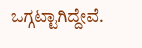ಒಗ್ಗಟ್ಟಾಗಿದ್ದೇವೆ.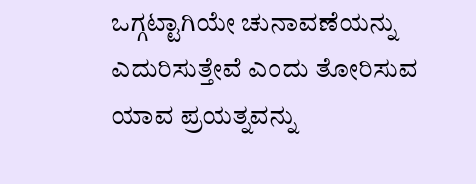ಒಗ್ಗಟ್ಟಾಗಿಯೇ ಚುನಾವಣೆಯನ್ನು ಎದುರಿಸುತ್ತೇವೆ ಎಂದು ತೋರಿಸುವ ಯಾವ ಪ್ರಯತ್ನವನ್ನು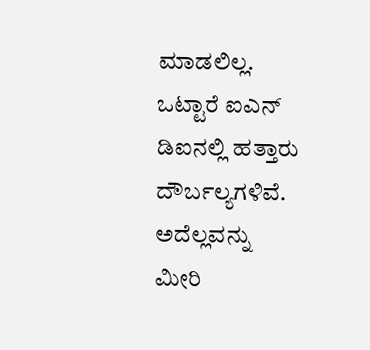ಮಾಡಲಿಲ್ಲ. ಒಟ್ಟಾರೆ ಐಎನ್ ಡಿಐನಲ್ಲಿ ಹತ್ತಾರು ದೌರ್ಬಲ್ಯಗಳಿವೆ. ಅದೆಲ್ಲವನ್ನು ಮೀರಿ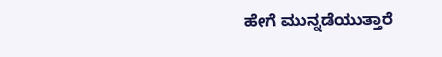ಹೇಗೆ ಮುನ್ನಡೆಯುತ್ತಾರೆ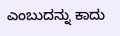ಎಂಬುದನ್ನು ಕಾದು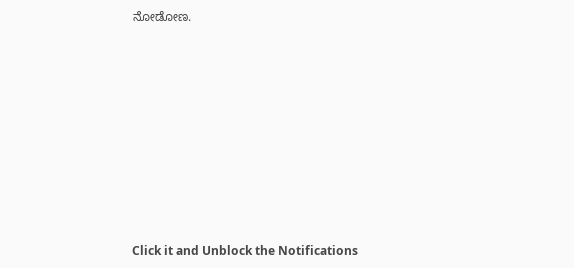ನೋಡೋಣ.












Click it and Unblock the Notifications